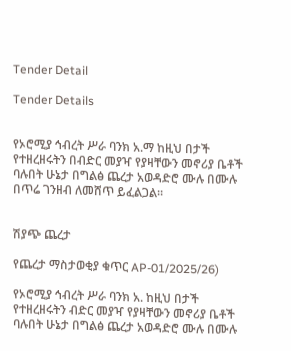Tender Detail

Tender Details


የኦሮሚያ ኅብረት ሥራ ባንክ አ.ማ ከዚህ በታች የተዘረዘሩትን በብድር መያዣ የያዛቸውን መኖሪያ ቤቶች ባሉበት ሁኔታ በግልፅ ጨረታ አወዳድሮ ሙሉ በሙሉ በጥሬ ገንዘብ ለመሸጥ ይፈልጋል።


ሽያጭ ጨረታ

የጨረታ ማስታወቂያ ቁጥር AP-01/2025/26)

የኦሮሚያ ኅብረት ሥራ ባንክ አ. ከዚህ በታች የተዘረዘሩትን ብድር መያዣ የያዛቸውን መኖሪያ ቤቶች ባሉበት ሁኔታ በግልፅ ጨረታ አወዳድሮ ሙሉ በሙሉ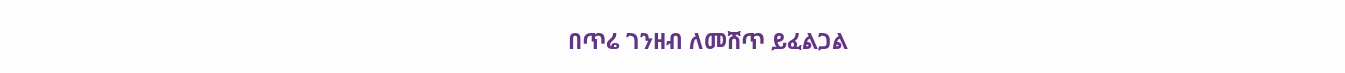በጥሬ ገንዘብ ለመሸጥ ይፈልጋል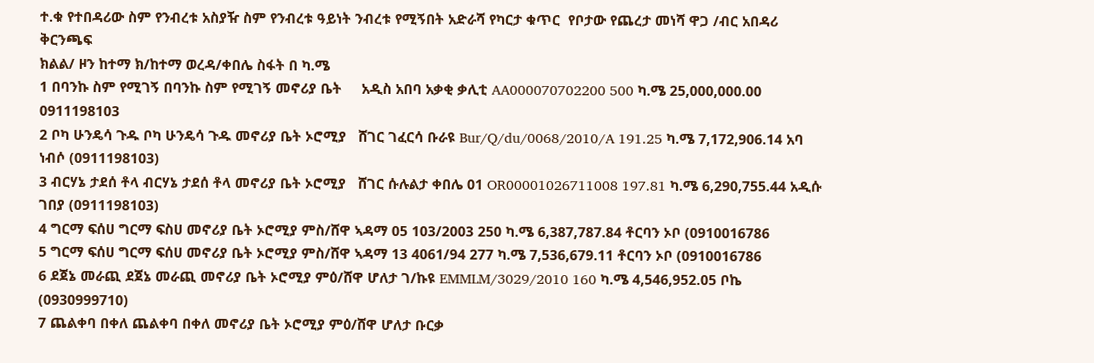ተ.ቁ የተበዳሪው ስም የንብረቱ አስያዥ ስም የንብረቱ ዓይነት ንብረቱ የሚኝበት አድራሻ የካርታ ቁጥር  የቦታው የጨረታ መነሻ ዋጋ /ብር አበዳሪ ቅርንጫፍ
ክልል/ ዞን ከተማ ክ/ከተማ ወረዳ/ቀበሌ ስፋት በ ካ.ሜ
1 በባንኩ ስም የሚገኝ በባንኩ ስም የሚገኝ መኖሪያ ቤት     አዲስ አበባ አቃቂ ቃሊቲ AA000070702200 500 ካ.ሜ 25,000,000.00 0911198103
2 ቦካ ሁንዴሳ ጉዱ ቦካ ሁንዴሳ ጉዱ መኖሪያ ቤት ኦሮሚያ   ሸገር ገፈርሳ ቡራዩ Bur/Q/du/0068/2010/A 191.25 ካ.ሜ 7,172,906.14 አባ ነብሶ (0911198103)
3 ብርሃኔ ታደሰ ቶላ ብርሃኔ ታደሰ ቶላ መኖሪያ ቤት ኦሮሚያ   ሸገር ሱሉልታ ቀበሌ 01 OR00001026711008 197.81 ካ.ሜ 6,290,755.44 አዲሱ ገበያ (0911198103)
4 ግርማ ፍሰሀ ግርማ ፍስሀ መኖሪያ ቤት ኦሮሚያ ምስ/ሸዋ ኣዳማ 05 103/2003 250 ካ.ሜ 6,387,787.84 ቶርባን ኦቦ (0910016786
5 ግርማ ፍሰሀ ግርማ ፍሰሀ መኖሪያ ቤት ኦሮሚያ ምስ/ሸዋ ኣዳማ 13 4061/94 277 ካ.ሜ 7,536,679.11 ቶርባን ኦቦ (0910016786
6 ደጀኔ መራጪ ደጀኔ መራጪ መኖሪያ ቤት ኦሮሚያ ምዕ/ሸዋ ሆለታ ገ/ኩዩ EMMLM/3029/2010 160 ካ.ሜ 4,546,952.05 ቦኬ (0930999710)
7 ጨልቀባ በቀለ ጨልቀባ በቀለ መኖሪያ ቤት ኦሮሚያ ምዕ/ሸዋ ሆለታ ቡርቃ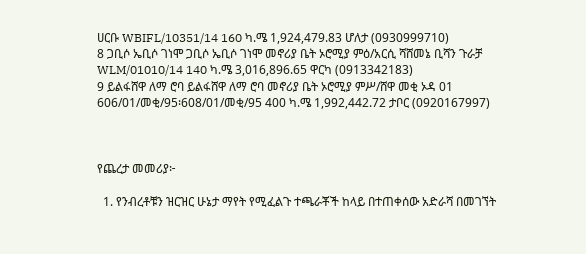ሀርቡ WBIFL/10351/14 160 ካ.ሜ 1,924,479.83 ሆለታ (0930999710)
8 ጋቢሶ ኤቢሶ ገነሞ ጋቢሶ ኤቢሶ ገነሞ መኖሪያ ቤት ኦሮሚያ ምዕ/አርሲ ሻሸመኔ ቢሻን ጉራቻ WLM/01010/14 140 ካ.ሜ 3,016,896.65 ዋርካ (0913342183)
9 ይልፋሸዋ ለማ ሮባ ይልፋሸዋ ለማ ሮባ መኖሪያ ቤት ኦሮሚያ ምሥ/ሸዋ መቂ ኦዳ 01 606/01/መቂ/95፡608/01/መቂ/95 400 ካ.ሜ 1,992,442.72 ታቦር (0920167997)



የጨረታ መመሪያ፦

  1. የንብረቶቹን ዝርዝር ሁኔታ ማየት የሚፈልጉ ተጫራቾች ከላይ በተጠቀሰው አድራሻ በመገኘት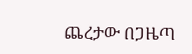ጨረታው በጋዜጣ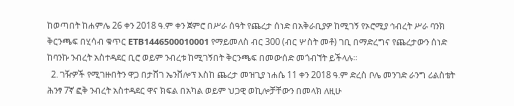ከወጣበት ከሐምሌ 26 ቀን 2018 ዓ.ም ቀን ጀምሮ በሥራ ሰዓት የጨረታ ሰነድ በአቅራቢያዎ ከሚገኝ የኦሮሚያ ኅብረት ሥራ ባንክ ቅርንጫፍ በሂሳብ ቁጥር ETB1446500010001 የማይመለስ ብር 300 (ብር ሦስት መቶ) ገቢ በማድረግና የጨረታውን ሰነድ ከባንኩ ንብረት አስተዳደር ቢሮ ወይም ንብረቱ ከሚገኝበት ቅርንጫፍ በመውሰድ መጎብኘት ይችላሉ።
  2. ገዥዎች የሚገዙበትን ዋጋ በታሸገ ኤንቨሎፕ እስከ ጨረታ መዝጊያ ነሐሴ 11 ቀን 2018 ዓ.ም ድረስ ቦሌ መንገድ ራንግ ሪልስቴት ሕንፃ 7ኛ ፎቅ ንብረት አስተዳደር ዋና ክፍል በአካል ወይም ህጋዊ ወኪሎቻቸውን በመላክ ለዚሁ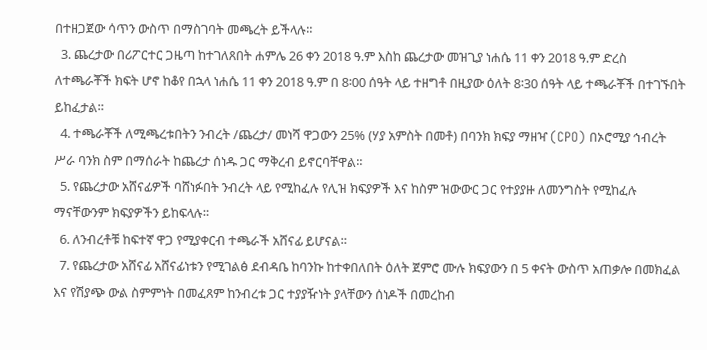በተዘጋጀው ሳጥን ውስጥ በማስገባት መጫረት ይችላሉ።
  3. ጨረታው በሪፖርተር ጋዜጣ ከተገለጸበት ሐምሌ 26 ቀን 2018 ዓ.ም እስከ ጨረታው መዝጊያ ነሐሴ 11 ቀን 2018 ዓ.ም ድረስ ለተጫራቾች ክፍት ሆኖ ከቆየ በኋላ ነሐሴ 11 ቀን 2018 ዓ.ም በ 8፡00 ሰዓት ላይ ተዘግቶ በዚያው ዕለት 8፡30 ሰዓት ላይ ተጫራቾች በተገኙበት ይከፈታል።
  4. ተጫራቾች ለሚጫረቱበትን ንብረት /ጨረታ/ መነሻ ዋጋውን 25% (ሃያ አምስት በመቶ) በባንክ ክፍያ ማዘዣ (CPO) በኦሮሚያ ኅብረት ሥራ ባንክ ስም በማሰራት ከጨረታ ሰነዱ ጋር ማቅረብ ይኖርባቸዋል።
  5. የጨረታው አሸናፊዎች ባሸነፉበት ንብረት ላይ የሚከፈሉ የሊዝ ክፍያዎች እና ከስም ዝውውር ጋር የተያያዙ ለመንግስት የሚከፈሉ ማናቸውንም ክፍያዎችን ይከፍላሉ።
  6. ለንብረቶቹ ከፍተኛ ዋጋ የሚያቀርብ ተጫራች አሸናፊ ይሆናል።
  7. የጨረታው አሸናፊ አሸናፊነቱን የሚገልፅ ደብዳቤ ከባንኩ ከተቀበለበት ዕለት ጀምሮ ሙሉ ክፍያውን በ 5 ቀናት ውስጥ አጠቃሎ በመክፈል እና የሽያጭ ውል ስምምነት በመፈጸም ከንብረቱ ጋር ተያያዥነት ያላቸውን ሰነዶች በመረከብ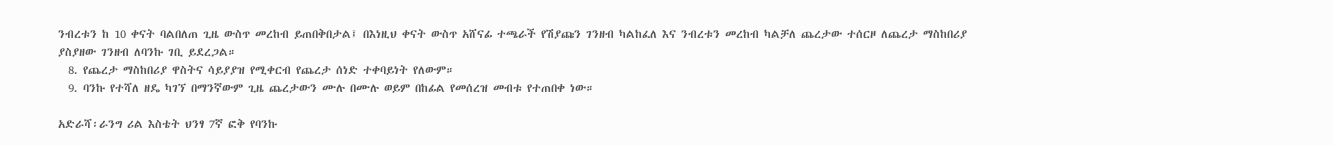ንብረቱን ከ 10 ቀናት ባልበለጠ ጊዜ ውስጥ መረከብ ይጠበቅበታል፤ በእነዚህ ቀናት ውስጥ አሸናፊ ተጫራች የሽያጩን ገንዘብ ካልከፈለ እና ንብረቱን መረከብ ካልቻለ ጨረታው ተሰርዞ ለጨረታ ማስከበሪያ ያስያዘው ገንዘብ ለባንኩ ገቢ ይደረጋል።
  8. የጨረታ ማስከበሪያ ዋስትና ሳይያያዝ የሚቀርብ የጨረታ ሰነድ ተቀባይነት የለውም።
  9. ባንኩ የተሻለ ዘዴ ካገኘ በማንኛውም ጊዜ ጨረታውን ሙሉ በሙሉ ወይም በከፊል የመሰረዝ መብቱ የተጠበቀ ነው።

አድራሻ፡ራንግ ሪል እስቴት ህንፃ 7ኛ ፎቅ የባንኩ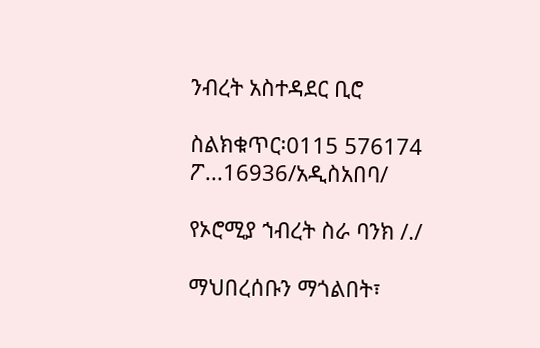ንብረት አስተዳደር ቢሮ

ስልክቁጥር፡0115 576174 ፖ...16936/አዲስአበባ/

የኦሮሚያ ኀብረት ስራ ባንክ /./

ማህበረሰቡን ማጎልበት፣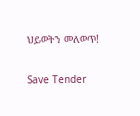ህይወትን መለወጥ!

Save Tender